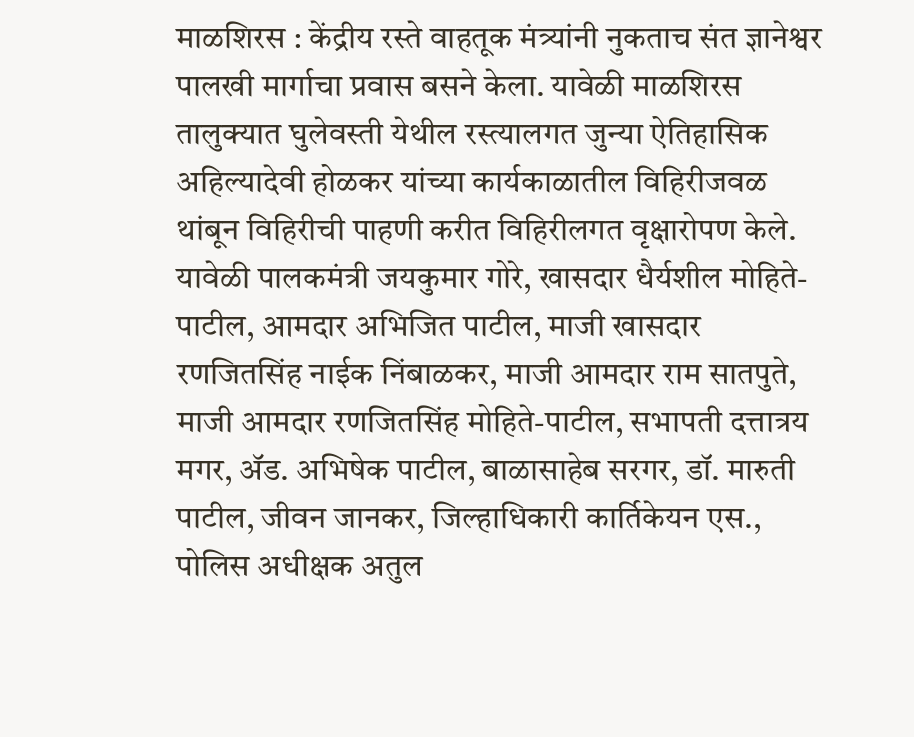माळशिरस : केंद्रीय रस्ते वाहतूक मंत्र्यांनी नुकताच संत ज्ञानेश्वर पालखी मार्गाचा प्रवास बसने केला. यावेळी माळशिरस तालुक्यात घुलेवस्ती येथील रस्त्यालगत जुन्या ऐतिहासिक अहिल्यादेवी होळकर यांच्या कार्यकाळातील विहिरीजवळ थांबून विहिरीची पाहणी करीत विहिरीलगत वृक्षारोपण केले.
यावेळी पालकमंत्री जयकुमार गोरे, खासदार धैर्यशील मोहिते-पाटील, आमदार अभिजित पाटील, माजी खासदार रणजितसिंह नाईक निंबाळकर, माजी आमदार राम सातपुते, माजी आमदार रणजितसिंह मोहिते-पाटील, सभापती दत्तात्रय मगर, ॲड. अभिषेक पाटील, बाळासाहेब सरगर, डॉ. मारुती पाटील, जीवन जानकर, जिल्हाधिकारी कार्तिकेयन एस., पोलिस अधीक्षक अतुल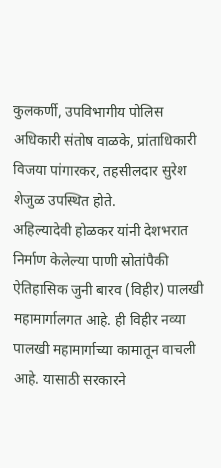कुलकर्णी, उपविभागीय पोलिस अधिकारी संतोष वाळके, प्रांताधिकारी विजया पांगारकर, तहसीलदार सुरेश शेजुळ उपस्थित होते.
अहिल्यादेवी होळकर यांनी देशभरात निर्माण केलेल्या पाणी स्रोतांपैकी ऐतिहासिक जुनी बारव (विहीर) पालखी महामार्गालगत आहे. ही विहीर नव्या पालखी महामार्गाच्या कामातून वाचली आहे. यासाठी सरकारने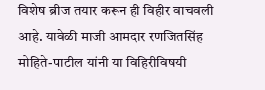विशेष ब्रीज तयार करून ही विहीर वाचवली आहे. यावेळी माजी आमदार रणजितसिंह मोहिते-पाटील यांनी या विहिरीविषयी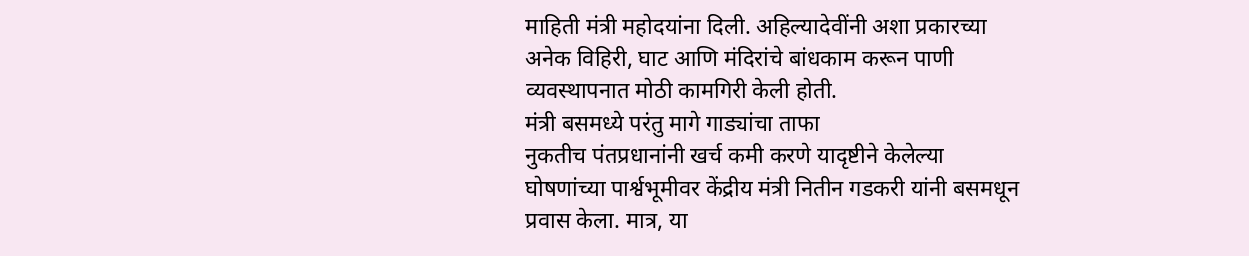माहिती मंत्री महोदयांना दिली. अहिल्यादेवींनी अशा प्रकारच्या अनेक विहिरी, घाट आणि मंदिरांचे बांधकाम करून पाणी व्यवस्थापनात मोठी कामगिरी केली होती.
मंत्री बसमध्ये परंतु मागे गाड्यांचा ताफा
नुकतीच पंतप्रधानांनी खर्च कमी करणे यादृष्टीने केलेल्या घोषणांच्या पार्श्वभूमीवर केंद्रीय मंत्री नितीन गडकरी यांनी बसमधून प्रवास केला. मात्र, या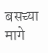बसच्या मागे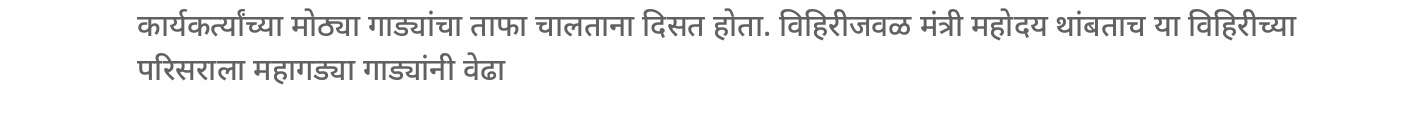कार्यकर्त्यांच्या मोठ्या गाड्यांचा ताफा चालताना दिसत होता. विहिरीजवळ मंत्री महोदय थांबताच या विहिरीच्या परिसराला महागड्या गाड्यांनी वेढा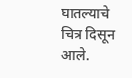घातल्याचे चित्र दिसून आले.